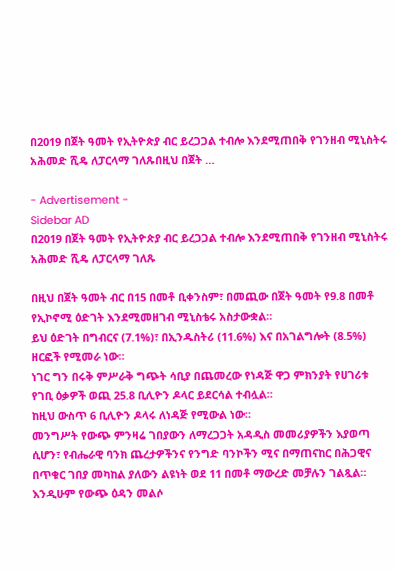በ2019 በጀት ዓመት የኢትዮጵያ ብር ይረጋጋል ተብሎ እንደሚጠበቅ የገንዘብ ሚኒስትሩ አሕመድ ሺዴ ለፓርላማ ገለጹበዚህ በጀት …

- Advertisement -
Sidebar AD
በ2019 በጀት ዓመት የኢትዮጵያ ብር ይረጋጋል ተብሎ እንደሚጠበቅ የገንዘብ ሚኒስትሩ አሕመድ ሺዴ ለፓርላማ ገለጹ

በዚህ በጀት ዓመት ብር በ15 በመቶ ቢቀንስም፣ በመጪው በጀት ዓመት የ9.8 በመቶ የኢኮኖሚ ዕድገት እንደሚመዘገብ ሚኒስቴሩ አስታውቋል።
ይህ ዕድገት በግብርና (7.1%)፣ በኢንዱስትሪ (11.6%) እና በአገልግሎት (8.5%) ዘርፎች የሚመራ ነው።
ነገር ግን በሩቅ ምሥራቅ ግጭት ሳቢያ በጨመረው የነዳጅ ዋጋ ምክንያት የሀገሪቱ የገቢ ዕቃዎች ወጪ 25.8 ቢሊዮን ዶላር ይደርሳል ተብሏል።
ከዚህ ውስጥ 6 ቢሊዮን ዶላሩ ለነዳጅ የሚውል ነው።
መንግሥት የውጭ ምንዛሬ ገበያውን ለማረጋጋት አዳዲስ መመሪያዎችን እያወጣ ሲሆን፣ የብሔራዊ ባንክ ጨረታዎችንና የንግድ ባንኮችን ሚና በማጠናከር በሕጋዊና በጥቁር ገበያ መካከል ያለውን ልዩነት ወደ 11 በመቶ ማውረድ መቻሉን ገልጿል።
እንዲሁም የውጭ ዕዳን መልሶ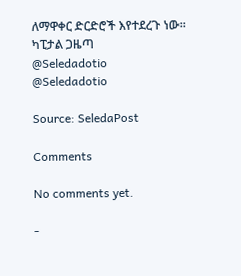ለማዋቀር ድርድሮች እየተደረጉ ነው።
ካፒታል ጋዜጣ
@Seledadotio
@Seledadotio

Source: SeledaPost

Comments

No comments yet.

-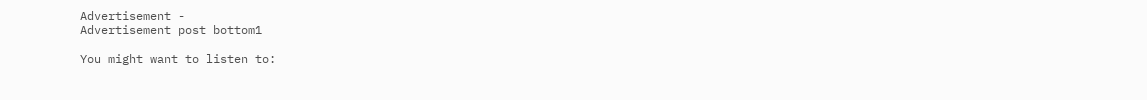Advertisement -
Advertisement post bottom1

You might want to listen to: